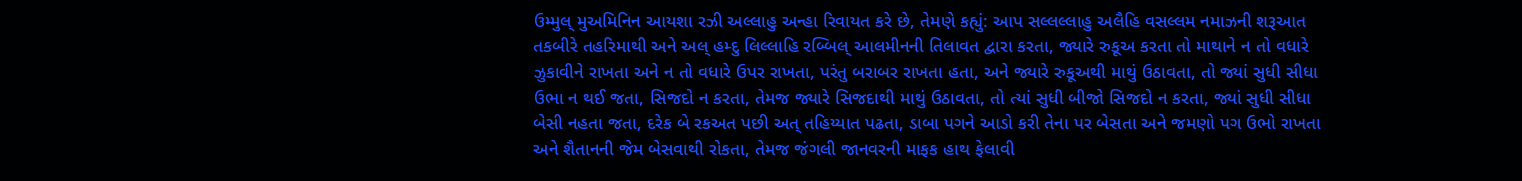ઉમ્મુલ્ મુઅમિનિન આયશા રઝી અલ્લાહુ અન્હા રિવાયત કરે છે, તેમણે કહ્યું: આપ સલ્લલ્લાહુ અલૈહિ વસલ્લમ નમાઝની શરૂઆત તકબીરે તહરિમાથી અને અલ્ હમ્દુ લિલ્લાહિ રબ્બિલ્ આલમીનની તિલાવત દ્વારા કરતા, જ્યારે રુકૂઅ કરતા તો માથાને ન તો વધારે ઝુકાવીને રાખતા અને ન તો વધારે ઉપર રાખતા, પરંતુ બરાબર રાખતા હતા, અને જ્યારે રુકૂઅથી માથું ઉઠાવતા, તો જ્યાં સુધી સીધા ઉભા ન થઈ જતા, સિજદો ન કરતા, તેમજ જ્યારે સિજદાથી માથું ઉઠાવતા, તો ત્યાં સુધી બીજો સિજદો ન કરતા, જ્યાં સુધી સીધા બેસી નહતા જતા, દરેક બે રકઅત પછી અત્ તહિય્યાત પઢતા, ડાબા પગને આડો કરી તેના પર બેસતા અને જમણો પગ ઉભો રાખતા અને શૈતાનની જેમ બેસવાથી રોકતા, તેમજ જંગલી જાનવરની માફક હાથ ફેલાવી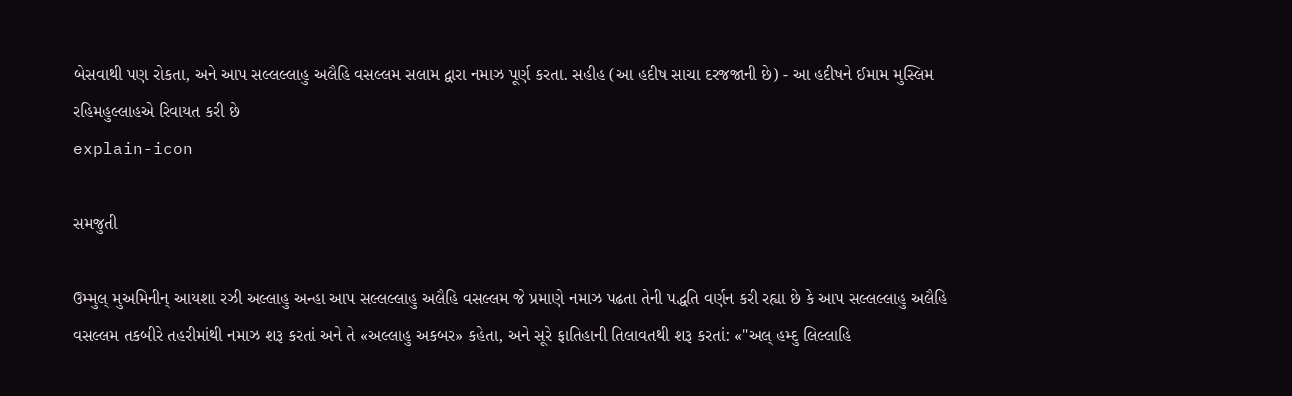બેસવાથી પણ રોકતા, અને આપ સલ્લલ્લાહુ અલૈહિ વસલ્લમ સલામ દ્વારા નમાઝ પૂર્ણ કરતા. સહીહ (આ હદીષ સાચા દરજજાની છે) - આ હદીષને ઈમામ મુસ્લિમ રહિમહુલ્લાહએ રિવાયત કરી છે
explain-icon

સમજુતી

ઉમ્મુલ્ મુઅમિનીન્ આયશા રઝી અલ્લાહુ અન્હા આપ સલ્લલ્લાહુ અલૈહિ વસલ્લમ જે પ્રમાણે નમાઝ પઢતા તેની પદ્ધતિ વર્ણન કરી રહ્યા છે કે આપ સલ્લલ્લાહુ અલૈહિ વસલ્લમ તકબીરે તહરીમાંથી નમાઝ શરૂ કરતાં અને તે «અલ્લાહુ અકબર» કહેતા, અને સૂરે ફાતિહાની તિલાવતથી શરૂ કરતાં: «"અલ્ હમ્દુ લિલ્લાહિ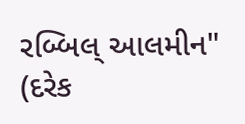રબ્બિલ્ આલમીન" (દરેક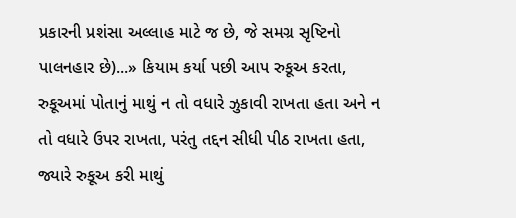પ્રકારની પ્રશંસા અલ્લાહ માટે જ છે, જે સમગ્ર સૃષ્ટિનો પાલનહાર છે)...» કિયામ કર્યા પછી આપ રુકૂઅ કરતા, રુકૂઅમાં પોતાનું માથું ન તો વધારે ઝુકાવી રાખતા હતા અને ન તો વધારે ઉપર રાખતા, પરંતુ તદ્દન સીધી પીઠ રાખતા હતા, જ્યારે રુકૂઅ કરી માથું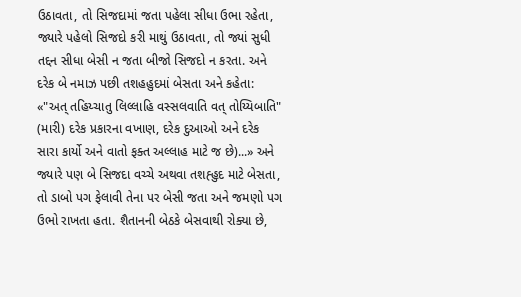ઉઠાવતા, તો સિજદામાં જતા પહેલા સીધા ઉભા રહેતા, જ્યારે પહેલો સિજદો કરી માથું ઉઠાવતા, તો જ્યાં સુધી તદ્દન સીધા બેસી ન જતા બીજો સિજદો ન કરતા. અને દરેક બે નમાઝ પછી તશહહુદમાં બેસતા અને કહેતા: «"અત્ તહિય્ચાતુ લિલ્લાહિ વસ્સલવાતિ વત્ તોય્યિબાતિ" (મારી) દરેક પ્રકારના વખાણ, દરેક દુઆઓ અને દરેક સારા કાર્યો અને વાતો ફક્ત અલ્લાહ માટે જ છે)...» અને જ્યારે પણ બે સિજદા વચ્ચે અથવા તશહ્હુદ માટે બેસતા, તો ડાબો પગ ફેલાવી તેના પર બેસી જતા અને જમણો પગ ઉભો રાખતા હતા. શૈતાનની બેઠકે બેસવાથી રોક્યા છે,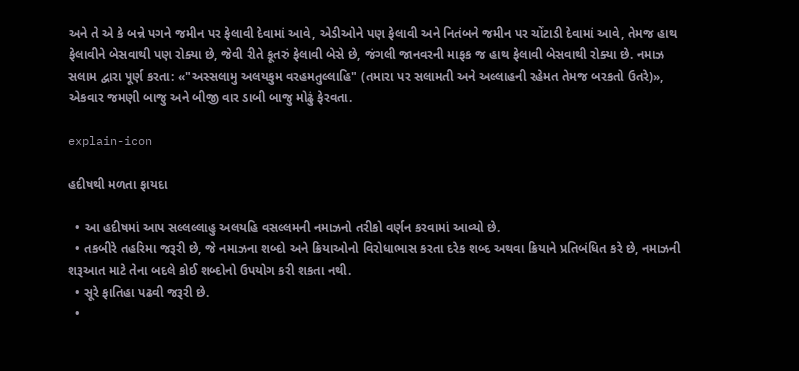અને તે એ કે બન્ને પગને જમીન પર ફેલાવી દેવામાં આવે, એડીઓને પણ ફેલાવી અને નિતંબને જમીન પર ચોંટાડી દેવામાં આવે, તેમજ હાથ ફેલાવીને બેસવાથી પણ રોક્યા છે, જેવી રીતે કૂતરું ફેલાવી બેસે છે, જંગલી જાનવરની માફક જ હાથ ફેલાવી બેસવાથી રોક્યા છે. નમાઝ સલામ દ્વારા પૂર્ણ કરતા: «"અસ્સલામુ અલયકુમ વરહમતુલ્લાહિ" (તમારા પર સલામતી અને અલ્લાહની રહેમત તેમજ બરકતો ઉતરે)», એકવાર જમણી બાજુ અને બીજી વાર ડાબી બાજુ મોઢું ફેરવતા.

explain-icon

હદીષથી મળતા ફાયદા

  • આ હદીષમાં આપ સલ્લલ્લાહુ અલયહિ વસલ્લમની નમાઝનો તરીકો વર્ણન કરવામાં આવ્યો છે.
  • તકબીરે તહરિમા જરૂરી છે, જે નમાઝના શબ્દો અને ક્રિયાઓનો વિરોધાભાસ કરતા દરેક શબ્દ અથવા ક્રિયાને પ્રતિબંધિત કરે છે, નમાઝની શરૂઆત માટે તેના બદલે કોઈ શબ્દોનો ઉપયોગ કરી શકતા નથી.
  • સૂરે ફાતિહા પઢવી જરૂરી છે.
  •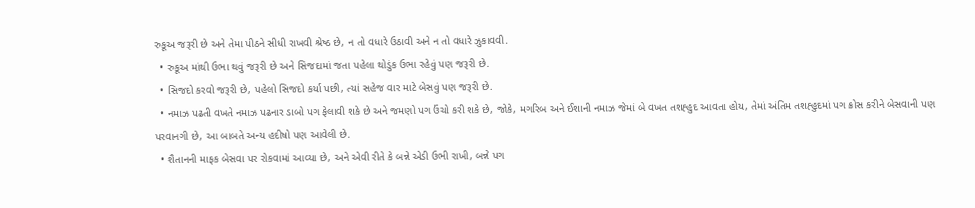રુકૂઅ જરૂરી છે અને તેમા પીઠને સીધી રાખવી શ્રેષ્ઠ છે, ન તો વધારે ઉઠાવી અને ન તો વધારે ઝુકાવવી.
  • રુકૂઅ માંથી ઉભા થવું જરૂરી છે અને સિજદામાં જતા પહેલા થોડુંક ઉભા રહેવું પણ જરૂરી છે.
  • સિજદો કરવો જરૂરી છે, પહેલો સિજદો કર્યા પછી, ત્યાં સહેજ વાર માટે બેસવું પણ જરૂરી છે.
  • નમાઝ પઢતી વખતે નમાઝ પઢનાર ડાબો પગ ફેલાવી શકે છે અને જમણો પગ ઉંચો કરી શકે છે, જોકે, મગરિબ અને ઈશાની નમાઝ જેમાં બે વખત તશહ્હુદ આવતા હોય, તેમાં અંતિમ તશહ્હુદમાં પગ ક્રોસ કરીને બેસવાની પણ પરવાનગી છે, આ બાબતે અન્ય હદીષો પણ આવેલી છે.
  • શૈતાનની માફક બેસવા પર રોકવામાં આવ્યા છે, અને એવી રીતે કે બન્ને એડી ઉભી રાખી, બન્ને પગ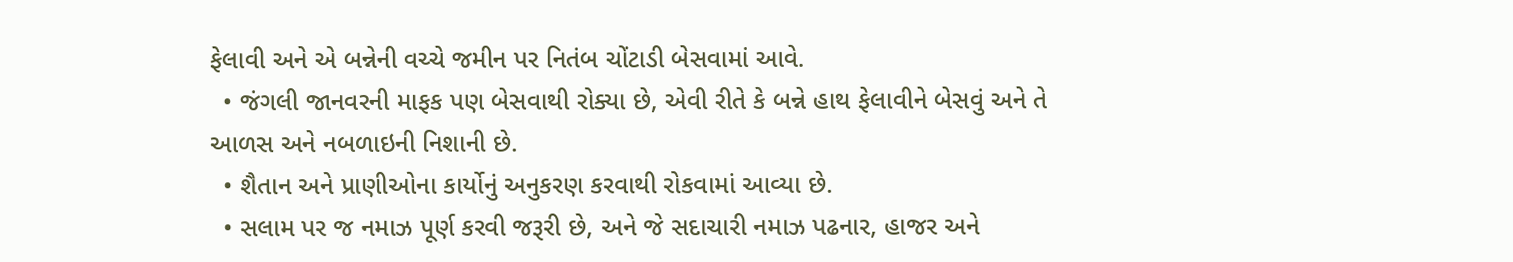ફેલાવી અને એ બન્નેની વચ્ચે જમીન પર નિતંબ ચોંટાડી બેસવામાં આવે.
  • જંગલી જાનવરની માફક પણ બેસવાથી રોક્યા છે, એવી રીતે કે બન્ને હાથ ફેલાવીને બેસવું અને તે આળસ અને નબળાઇની નિશાની છે.
  • શૈતાન અને પ્રાણીઓના કાર્યોનું અનુકરણ કરવાથી રોકવામાં આવ્યા છે.
  • સલામ પર જ નમાઝ પૂર્ણ કરવી જરૂરી છે, અને જે સદાચારી નમાઝ પઢનાર, હાજર અને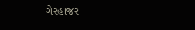ગેરહાજર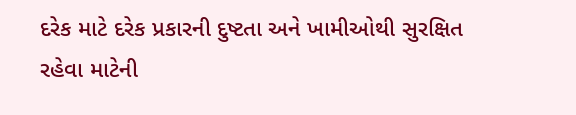દરેક માટે દરેક પ્રકારની દુષ્ટતા અને ખામીઓથી સુરક્ષિત રહેવા માટેની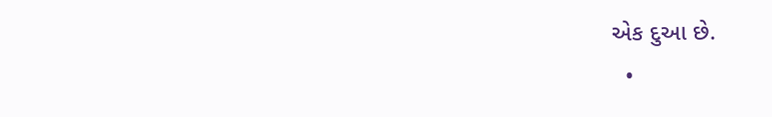એક દુઆ છે.
  •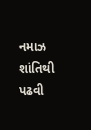નમાઝ શાંતિથી પઢવી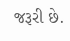જરૂરી છે.